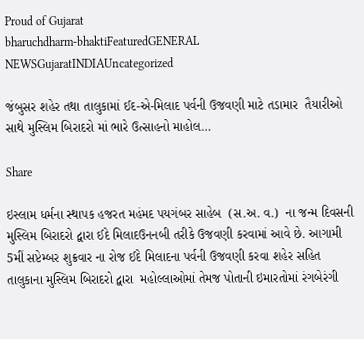Proud of Gujarat
bharuchdharm-bhaktiFeaturedGENERAL NEWSGujaratINDIAUncategorized

જંબુસર શહેર તથા તાલુકામાં ઈદ-એ-મિલાદ પર્વની ઉજવણી માટે તડામાર  તૈયારીઓ સાથે મુસ્લિમ બિરાદરો માં ભારે ઉત્સાહનો માહોલ…

Share

ઇસ્લામ ધર્મના સ્થાપક હજરત મહંમદ પયગંબર સાહેબ  (સ.અ. વ.)  ના જન્મ દિવસની મુસ્લિમ બિરાદરો દ્વારા ઈદે મિલાદઉનનબી તરીકે ઉજવણી કરવામાં આવે છે. આગામી 5મીં સપ્ટેમ્બર શુક્રવાર ના રોજ ઈદે મિલાદના પર્વની ઉજવણી કરવા શહેર સહિત તાલુકાના મુસ્લિમ બિરાદરો દ્વારા  મહોલ્લાઓમાં તેમજ પોતાની ઇમારતોમાં રંગબેરંગી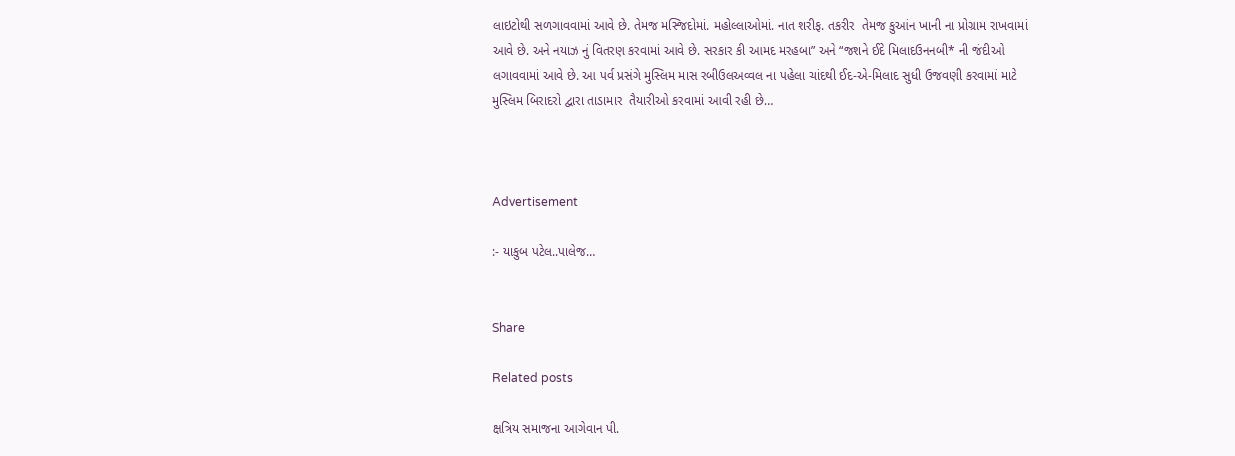લાઇટોથી સળગાવવામાં આવે છે. તેમજ મસ્જિદોમાં. મહોલ્લાઓમાં. નાત શરીફ. તકરીર  તેમજ કુઆંન ખાની ના પ્રોગ્રામ રાખવામાં આવે છે. અને નયાઝ નું વિતરણ કરવામાં આવે છે. સરકાર કી આમદ મરહબા” અને “જશને ઈદે મિલાદઉનનબી* ની જંદીઓ લગાવવામાં આવે છે. આ પર્વ પ્રસંગે મુસ્લિમ માસ રબીઉલઅવ્વલ ના પહેલા ચાંદથી ઈદ-એ-મિલાદ સુધી ઉજવણી કરવામાં માટે મુસ્લિમ બિરાદરો દ્વારા તાડામાર  તૈયારીઓ કરવામાં આવી રહી છે…



Advertisement

:- યાકુબ પટેલ..પાલેજ…


Share

Related posts

ક્ષત્રિય સમાજના આગેવાન પી.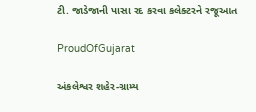ટી. જાડેજાની પાસા રદ કરવા કલેક્ટરને રજૂઆત

ProudOfGujarat

અંકલેશ્વર શહેર-ગ્રામ્ય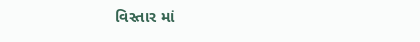વિસ્તાર માં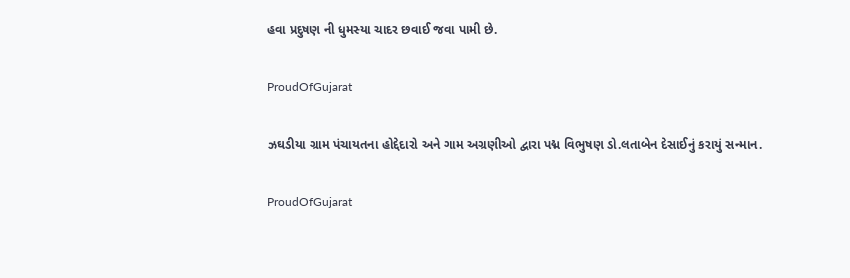હવા પ્રદુષણ ની ધુમસ્યા ચાદર છવાઈ જવા પામી છે.

ProudOfGujarat

ઝઘડીયા ગ્રામ પંચાયતના હોદ્દેદારો અને ગામ અગ્રણીઓ દ્વારા પદ્મ વિભુષણ ડો.લતાબેન દેસાઈનું કરાયું સન્માન.

ProudOfGujarat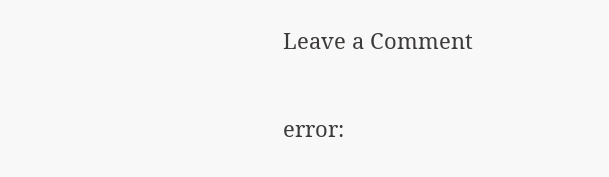Leave a Comment

error: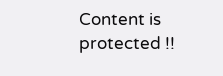Content is protected !!